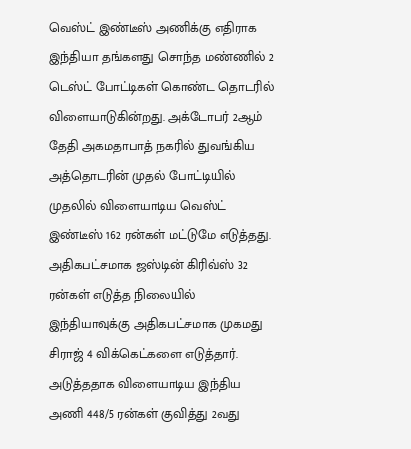வெஸ்ட் இண்டீஸ் அணிக்கு எதிராக இந்தியா தங்களது சொந்த மண்ணில் 2 டெஸ்ட் போட்டிகள் கொண்ட தொடரில் விளையாடுகின்றது. அக்டோபர் 2ஆம் தேதி அகமதாபாத் நகரில் துவங்கிய அத்தொடரின் முதல் போட்டியில் முதலில் விளையாடிய வெஸ்ட் இண்டீஸ் 162 ரன்கள் மட்டுமே எடுத்தது. அதிகபட்சமாக ஜஸ்டின் கிரிவ்ஸ் 32 ரன்கள் எடுத்த நிலையில் இந்தியாவுக்கு அதிகபட்சமாக முகமது சிராஜ் 4 விக்கெட்களை எடுத்தார்.
அடுத்ததாக விளையாடிய இந்திய அணி 448/5 ரன்கள் குவித்து 2வது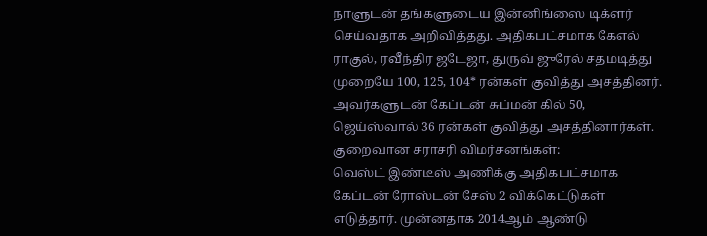நாளுடன் தங்களுடைய இன்னிங்ஸை டிக்ளர் செய்வதாக அறிவித்தது. அதிகபட்சமாக கேஎல் ராகுல், ரவீந்திர ஜடேஜா, துருவ் ஜுரேல் சதமடித்து முறையே 100, 125, 104* ரன்கள் குவித்து அசத்தினர். அவர்களுடன் கேப்டன் சுப்மன் கில் 50, ஜெய்ஸ்வால் 36 ரன்கள் குவித்து அசத்தினார்கள்.
குறைவான சராசரி விமர்சனங்கள்:
வெஸ்ட் இண்டீஸ் அணிக்கு அதிகபட்சமாக கேப்டன் ரோஸ்டன் சேஸ் 2 விக்கெட்டுகள் எடுத்தார். முன்னதாக 2014ஆம் ஆண்டு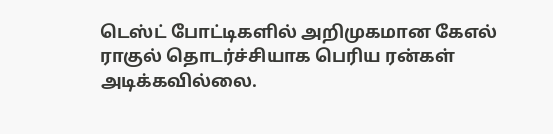டெஸ்ட் போட்டிகளில் அறிமுகமான கேஎல் ராகுல் தொடர்ச்சியாக பெரிய ரன்கள் அடிக்கவில்லை.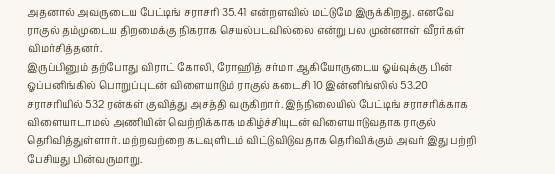அதனால் அவருடைய பேட்டிங் சராசரி 35.41 என்றளவில் மட்டுமே இருக்கிறது. எனவே ராகுல் தம்முடைய திறமைக்கு நிகராக செயல்படவில்லை என்று பல முன்னாள் வீரர்கள் விமர்சித்தனர்.
இருப்பினும் தற்போது விராட் கோலி, ரோஹித் சர்மா ஆகியோருடைய ஓய்வுக்கு பின் ஓப்பனிங்கில் பொறுப்புடன் விளையாடும் ராகுல் கடைசி 10 இன்னிங்ஸில் 53.20 சராசரியில் 532 ரன்கள் குவித்து அசத்தி வருகிறார். இந்நிலையில் பேட்டிங் சராசரிக்காக விளையாடாமல் அணியின் வெற்றிக்காக மகிழ்ச்சியுடன் விளையாடுவதாக ராகுல் தெரிவித்துள்ளார். மற்றவற்றை கடவுளிடம் விட்டுவிடுவதாக தெரிவிக்கும் அவர் இது பற்றி பேசியது பின்வருமாறு.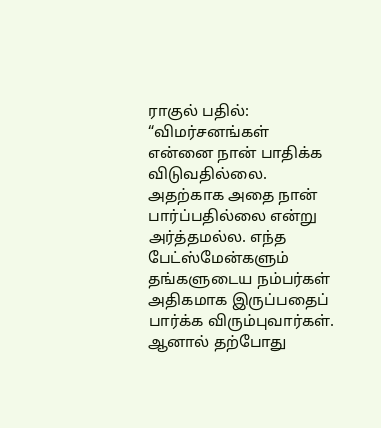ராகுல் பதில்:
“விமர்சனங்கள் என்னை நான் பாதிக்க விடுவதில்லை. அதற்காக அதை நான் பார்ப்பதில்லை என்று அர்த்தமல்ல. எந்த பேட்ஸ்மேன்களும் தங்களுடைய நம்பர்கள் அதிகமாக இருப்பதைப் பார்க்க விரும்புவார்கள். ஆனால் தற்போது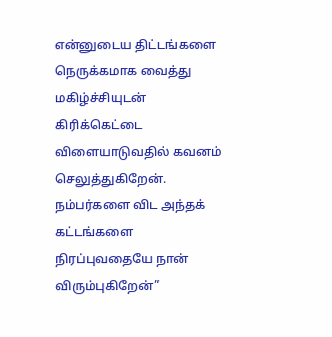என்னுடைய திட்டங்களை நெருக்கமாக வைத்து மகிழ்ச்சியுடன் கிரிக்கெட்டை விளையாடுவதில் கவனம் செலுத்துகிறேன். நம்பர்களை விட அந்தக் கட்டங்களை நிரப்புவதையே நான் விரும்புகிறேன்”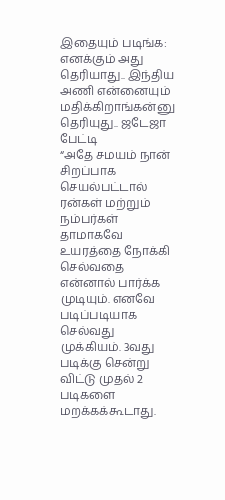இதையும் படிங்க: எனக்கும் அது தெரியாது.. இந்திய அணி என்னையும் மதிக்கிறாங்கன்னு தெரியுது.. ஜடேஜா பேட்டி
“அதே சமயம் நான் சிறப்பாக செயல்பட்டால் ரன்கள் மற்றும் நம்பர்கள் தாமாகவே உயரத்தை நோக்கி செல்வதை என்னால் பார்க்க முடியும். எனவே படிப்படியாக செல்வது முக்கியம். 3வது படிக்கு சென்று விட்டு முதல் 2 படிகளை மறக்கக்கூடாது.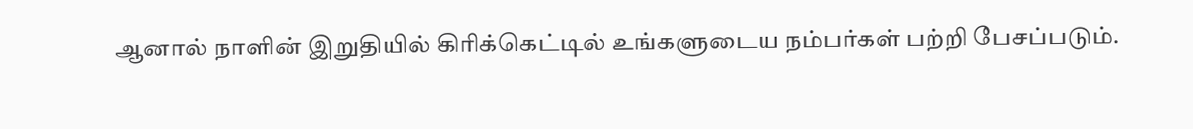ஆனால் நாளின் இறுதியில் கிரிக்கெட்டில் உங்களுடைய நம்பர்கள் பற்றி பேசப்படும்.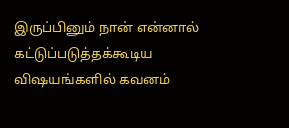இருப்பினும் நான் என்னால் கட்டுப்படுத்தக்கூடிய விஷயங்களில் கவனம்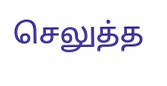செலுத்த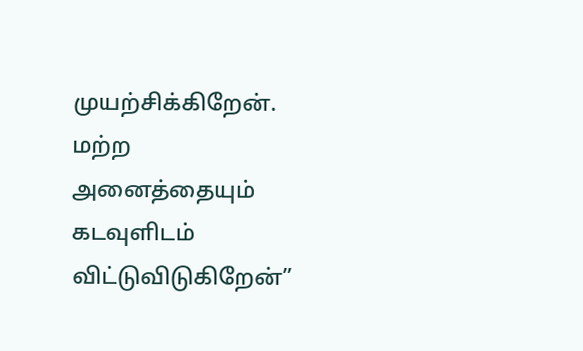முயற்சிக்கிறேன். மற்ற அனைத்தையும் கடவுளிடம் விட்டுவிடுகிறேன்”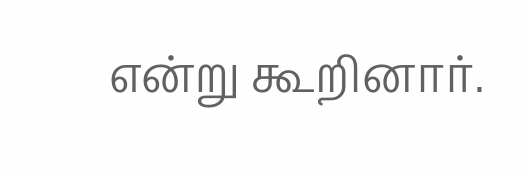என்று கூறினார்.